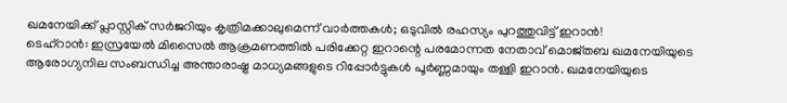ഖമനേയിക്ക് പ്ലാസ്റ്റിക് സർജറിയും കൃത്രിമക്കാലുമെന്ന് വാർത്തകൾ; ഒടുവിൽ രഹസ്യം പുറത്തുവിട്ട് ഇറാൻ!
ടെഹ്റാൻ: ഇസ്രയേൽ മിസൈൽ ആക്രമണത്തിൽ പരിക്കേറ്റ ഇറാന്റെ പരമോന്നത നേതാവ് മൊജ്തബ ഖമനേയിയുടെ ആരോഗ്യനില സംബന്ധിച്ച അന്താരാഷ്ട്ര മാധ്യമങ്ങളുടെ റിപ്പോർട്ടുകൾ പൂർണ്ണമായും തള്ളി ഇറാൻ. ഖമനേയിയുടെ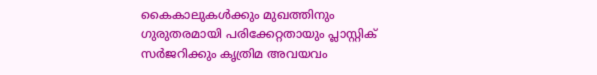കൈകാലുകൾക്കും മുഖത്തിനും ഗുരുതരമായി പരിക്കേറ്റതായും പ്ലാസ്റ്റിക് സർജറിക്കും കൃത്രിമ അവയവം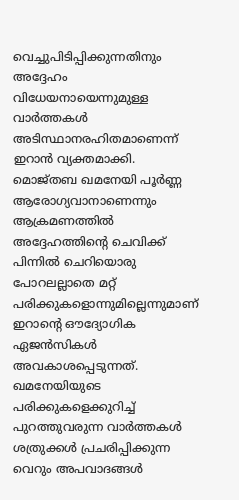വെച്ചുപിടിപ്പിക്കുന്നതിനും അദ്ദേഹം വിധേയനായെന്നുമുള്ള വാർത്തകൾ അടിസ്ഥാനരഹിതമാണെന്ന് ഇറാൻ വ്യക്തമാക്കി.
മൊജ്തബ ഖമനേയി പൂർണ്ണ ആരോഗ്യവാനാണെന്നും ആക്രമണത്തിൽ അദ്ദേഹത്തിന്റെ ചെവിക്ക് പിന്നിൽ ചെറിയൊരു പോറലല്ലാതെ മറ്റ് പരിക്കുകളൊന്നുമില്ലെന്നുമാണ് ഇറാന്റെ ഔദ്യോഗിക ഏജൻസികൾ അവകാശപ്പെടുന്നത്. ഖമനേയിയുടെ പരിക്കുകളെക്കുറിച്ച് പുറത്തുവരുന്ന വാർത്തകൾ ശത്രുക്കൾ പ്രചരിപ്പിക്കുന്ന വെറും അപവാദങ്ങൾ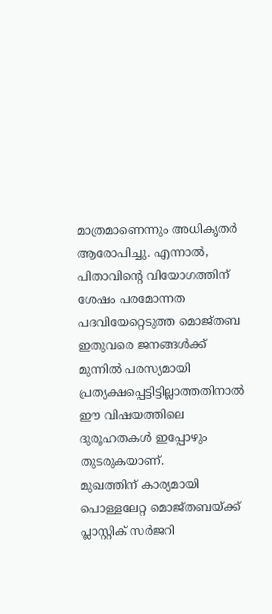മാത്രമാണെന്നും അധികൃതർ ആരോപിച്ചു. എന്നാൽ, പിതാവിന്റെ വിയോഗത്തിന് ശേഷം പരമോന്നത പദവിയേറ്റെടുത്ത മൊജ്തബ ഇതുവരെ ജനങ്ങൾക്ക് മുന്നിൽ പരസ്യമായി പ്രത്യക്ഷപ്പെട്ടിട്ടില്ലാത്തതിനാൽ ഈ വിഷയത്തിലെ ദുരൂഹതകൾ ഇപ്പോഴും തുടരുകയാണ്.
മുഖത്തിന് കാര്യമായി പൊള്ളലേറ്റ മൊജ്തബയ്ക്ക് പ്ലാസ്റ്റിക് സർജറി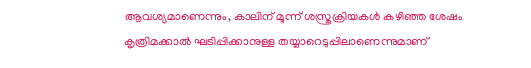ആവശ്യമാണെന്നും, കാലിന് മൂന്ന് ശസ്ത്രക്രിയകൾ കഴിഞ്ഞ ശേഷം കൃത്രിമക്കാൽ ഘടിപ്പിക്കാനുള്ള തയ്യാറെടുപ്പിലാണെന്നുമാണ്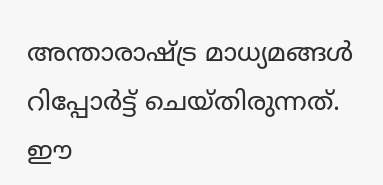അന്താരാഷ്ട്ര മാധ്യമങ്ങൾ റിപ്പോർട്ട് ചെയ്തിരുന്നത്. ഈ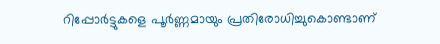റിപ്പോർട്ടുകളെ പൂർണ്ണമായും പ്രതിരോധിച്ചുകൊണ്ടാണ്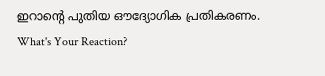ഇറാന്റെ പുതിയ ഔദ്യോഗിക പ്രതികരണം.
What's Your Reaction?